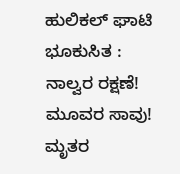ಹುಲಿಕಲ್ ಘಾಟಿ ಭೂಕುಸಿತ : ನಾಲ್ವರ ರಕ್ಷಣೆ! ಮೂವರ ಸಾವು! ಮೃತರ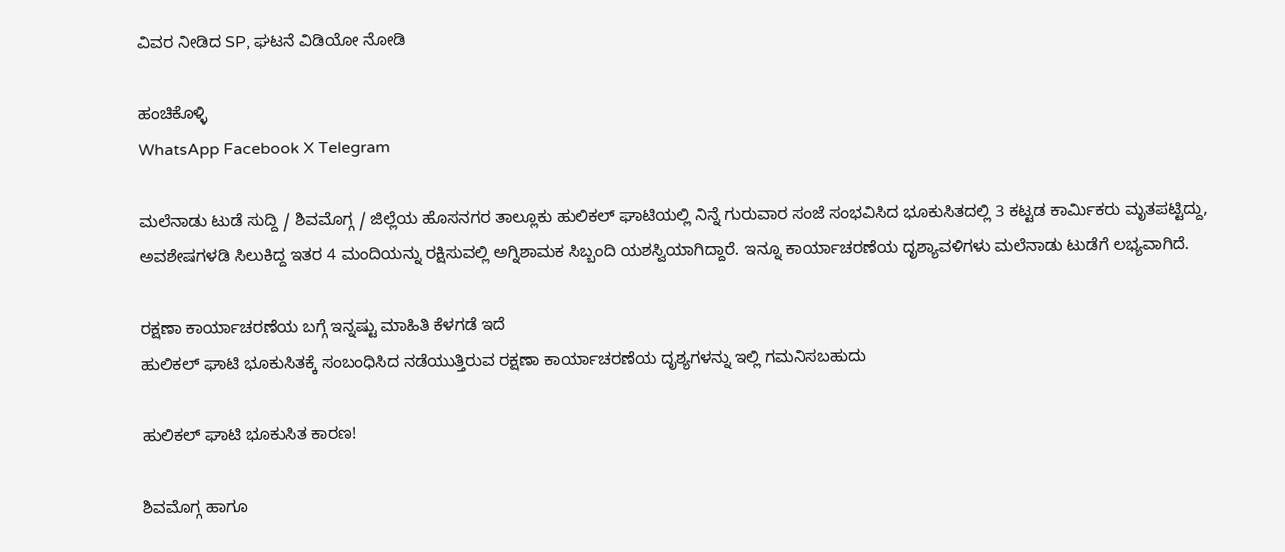ವಿವರ ನೀಡಿದ SP, ಘಟನೆ ವಿಡಿಯೋ ನೋಡಿ

ಹಂಚಿಕೊಳ್ಳಿ
WhatsApp Facebook X Telegram

ಮಲೆನಾಡು ಟುಡೆ ಸುದ್ದಿ / ಶಿವಮೊಗ್ಗ / ಜಿಲ್ಲೆಯ ಹೊಸನಗರ ತಾಲ್ಲೂಕು ಹುಲಿಕಲ್ ಘಾಟಿಯಲ್ಲಿ ನಿನ್ನೆ ಗುರುವಾರ ಸಂಜೆ ಸಂಭವಿಸಿದ ಭೂಕುಸಿತದಲ್ಲಿ 3 ಕಟ್ಟಡ ಕಾರ್ಮಿಕರು ಮೃತಪಟ್ಟಿದ್ದು, ಅವಶೇಷಗಳಡಿ ಸಿಲುಕಿದ್ದ ಇತರ 4 ಮಂದಿಯನ್ನು ರಕ್ಷಿಸುವಲ್ಲಿ ಅಗ್ನಿಶಾಮಕ ಸಿಬ್ಬಂದಿ ಯಶಸ್ವಿಯಾಗಿದ್ದಾರೆ. ಇನ್ನೂ ಕಾರ್ಯಾಚರಣೆಯ ದೃಶ್ಯಾವಳಿಗಳು ಮಲೆನಾಡು ಟುಡೆಗೆ ಲಭ್ಯವಾಗಿದೆ.

ರಕ್ಷಣಾ ಕಾರ್ಯಾಚರಣೆಯ ಬಗ್ಗೆ ಇನ್ನಷ್ಟು ಮಾಹಿತಿ ಕೆಳಗಡೆ ಇದೆ
ಹುಲಿಕಲ್ ಘಾಟಿ ಭೂಕುಸಿತಕ್ಕೆ ಸಂಬಂಧಿಸಿದ ನಡೆಯುತ್ತಿರುವ ರಕ್ಷಣಾ ಕಾರ್ಯಾಚರಣೆಯ ದೃಶ್ಯಗಳನ್ನು ಇಲ್ಲಿ ಗಮನಿಸಬಹುದು

ಹುಲಿಕಲ್ ಘಾಟಿ ಭೂಕುಸಿತ ಕಾರಣ!

ಶಿವಮೊಗ್ಗ ಹಾಗೂ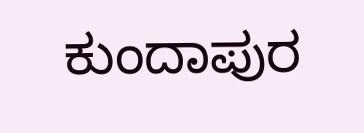ಕುಂದಾಪುರ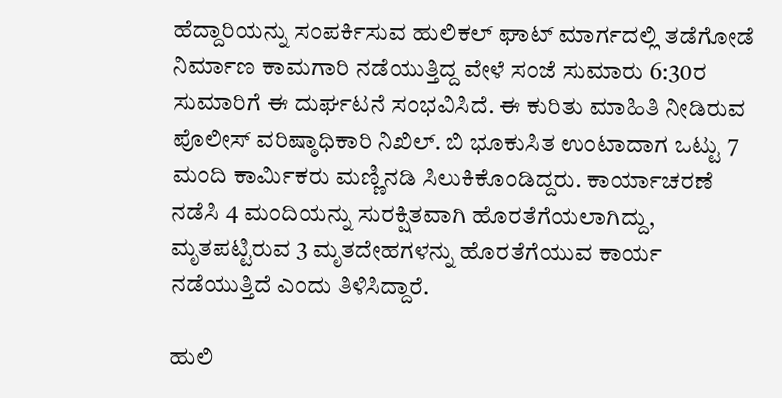ಹೆದ್ದಾರಿಯನ್ನು ಸಂಪರ್ಕಿಸುವ ಹುಲಿಕಲ್ ಘಾಟ್ ಮಾರ್ಗದಲ್ಲಿ ತಡೆಗೋಡೆ ನಿರ್ಮಾಣ ಕಾಮಗಾರಿ ನಡೆಯುತ್ತಿದ್ದ ವೇಳೆ ಸಂಜೆ ಸುಮಾರು 6:30ರ ಸುಮಾರಿಗೆ ಈ ದುರ್ಘಟನೆ ಸಂಭವಿಸಿದೆ. ಈ ಕುರಿತು ಮಾಹಿತಿ ನೀಡಿರುವ ಪೊಲೀಸ್ ವರಿಷ್ಠಾಧಿಕಾರಿ ನಿಖಿಲ್. ಬಿ ಭೂಕುಸಿತ ಉಂಟಾದಾಗ ಒಟ್ಟು 7 ಮಂದಿ ಕಾರ್ಮಿಕರು ಮಣ್ಣಿನಡಿ ಸಿಲುಕಿಕೊಂಡಿದ್ದರು. ಕಾರ್ಯಾಚರಣೆ ನಡೆಸಿ 4 ಮಂದಿಯನ್ನು ಸುರಕ್ಷಿತವಾಗಿ ಹೊರತೆಗೆಯಲಾಗಿದ್ದು, ಮೃತಪಟ್ಟಿರುವ 3 ಮೃತದೇಹಗಳನ್ನು ಹೊರತೆಗೆಯುವ ಕಾರ್ಯ ನಡೆಯುತ್ತಿದೆ ಎಂದು ತಿಳಿಸಿದ್ದಾರೆ.

ಹುಲಿ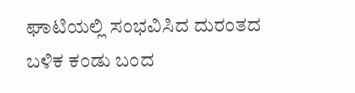ಘಾಟಿಯಲ್ಲಿ ಸಂಭವಿಸಿದ ದುರಂತದ ಬಳಿಕ ಕಂಡು ಬಂದ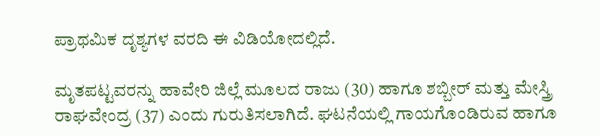ಪ್ರಾಥಮಿಕ ದೃಶ್ಯಗಳ ವರದಿ ಈ ವಿಡಿಯೋದಲ್ಲಿದೆ.

ಮೃತಪಟ್ಟವರನ್ನು ಹಾವೇರಿ ಜಿಲ್ಲೆ ಮೂಲದ ರಾಜು (30) ಹಾಗೂ ಶಬ್ಬೀರ್ ಮತ್ತು ಮೇಸ್ತ್ರಿ ರಾಘವೇಂದ್ರ (37) ಎಂದು ಗುರುತಿಸಲಾಗಿದೆ. ಘಟನೆಯಲ್ಲಿ ಗಾಯಗೊಂಡಿರುವ ಹಾಗೂ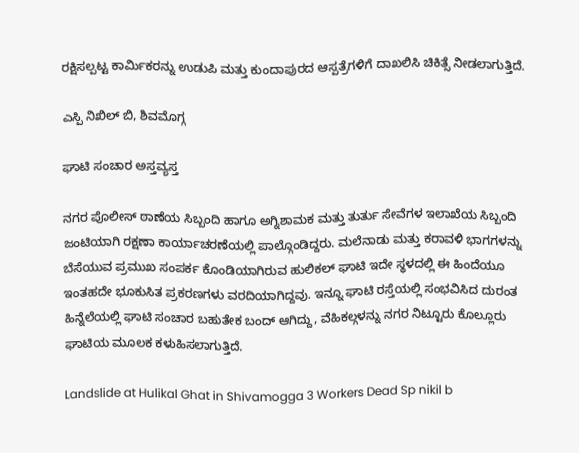ರಕ್ಷಿಸಲ್ಪಟ್ಟ ಕಾರ್ಮಿಕರನ್ನು ಉಡುಪಿ ಮತ್ತು ಕುಂದಾಪುರದ ಆಸ್ಪತ್ರೆಗಳಿಗೆ ದಾಖಲಿಸಿ ಚಿಕಿತ್ಸೆ ನೀಡಲಾಗುತ್ತಿದೆ.

ಎಸ್ಪಿ ನಿಖಿಲ್ ಬಿ, ಶಿವಮೊಗ್ಗ

ಘಾಟಿ ಸಂಚಾರ ಅಸ್ತವ್ಯಸ್ತ

ನಗರ ಪೊಲೀಸ್ ಠಾಣೆಯ ಸಿಬ್ಬಂದಿ ಹಾಗೂ ಅಗ್ನಿಶಾಮಕ ಮತ್ತು ತುರ್ತು ಸೇವೆಗಳ ಇಲಾಖೆಯ ಸಿಬ್ಬಂದಿ ಜಂಟಿಯಾಗಿ ರಕ್ಷಣಾ ಕಾರ್ಯಾಚರಣೆಯಲ್ಲಿ ಪಾಲ್ಗೊಂಡಿದ್ದರು. ಮಲೆನಾಡು ಮತ್ತು ಕರಾವಳಿ ಭಾಗಗಳನ್ನು ಬೆಸೆಯುವ ಪ್ರಮುಖ ಸಂಪರ್ಕ ಕೊಂಡಿಯಾಗಿರುವ ಹುಲಿಕಲ್ ಘಾಟಿ ಇದೇ ಸ್ಥಳದಲ್ಲಿ ಈ ಹಿಂದೆಯೂ ಇಂತಹದೇ ಭೂಕುಸಿತ ಪ್ರಕರಣಗಳು ವರದಿಯಾಗಿದ್ದವು. ಇನ್ನೂ ಘಾಟಿ ರಸ್ತೆಯಲ್ಲಿ ಸಂಭವಿಸಿದ ದುರಂತ ಹಿನ್ನೆಲೆಯಲ್ಲಿ ಘಾಟಿ ಸಂಚಾರ ಬಹುತೇಕ ಬಂದ್ ಆಗಿದ್ದು, ವೆಹಿಕಲ್ಗಳನ್ನು ನಗರ ನಿಟ್ಟೂರು ಕೊಲ್ಲೂರು ಘಾಟಿಯ ಮೂಲಕ ಕಳುಹಿಸಲಾಗುತ್ತಿದೆ.

Landslide at Hulikal Ghat in Shivamogga 3 Workers Dead Sp nikil b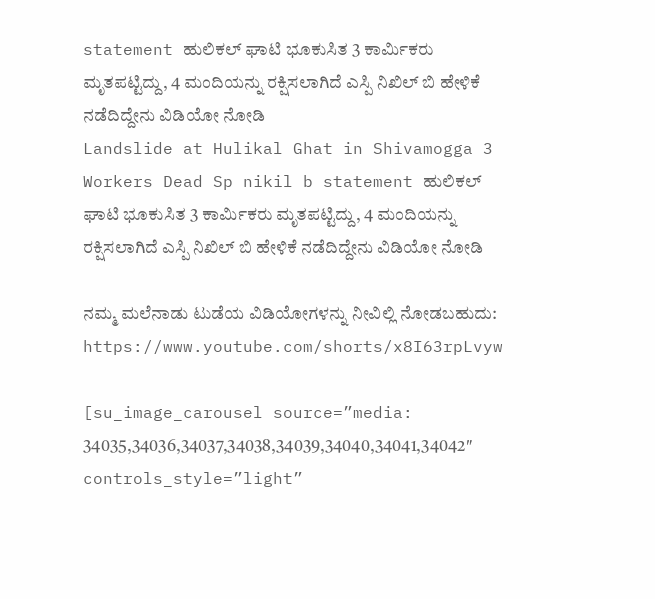statement ಹುಲಿಕಲ್ ಘಾಟಿ ಭೂಕುಸಿತ 3 ಕಾರ್ಮಿಕರು ಮೃತಪಟ್ಟಿದ್ದು, 4 ಮಂದಿಯನ್ನು ರಕ್ಷಿಸಲಾಗಿದೆ ಎಸ್ಪಿ ನಿಖಿಲ್ ಬಿ ಹೇಳಿಕೆ  ನಡೆದಿದ್ದೇನು ವಿಡಿಯೋ ನೋಡಿ
Landslide at Hulikal Ghat in Shivamogga 3 Workers Dead Sp nikil b statement ಹುಲಿಕಲ್ ಘಾಟಿ ಭೂಕುಸಿತ 3 ಕಾರ್ಮಿಕರು ಮೃತಪಟ್ಟಿದ್ದು, 4 ಮಂದಿಯನ್ನು ರಕ್ಷಿಸಲಾಗಿದೆ ಎಸ್ಪಿ ನಿಖಿಲ್ ಬಿ ಹೇಳಿಕೆ ನಡೆದಿದ್ದೇನು ವಿಡಿಯೋ ನೋಡಿ

ನಮ್ಮ ಮಲೆನಾಡು ಟುಡೆಯ ವಿಡಿಯೋಗಳನ್ನು ನೀವಿಲ್ಲಿ ನೋಡಬಹುದು: https://www.youtube.com/shorts/x8I63rpLvyw

[su_image_carousel source=”media: 34035,34036,34037,34038,34039,34040,34041,34042″ controls_style=”light”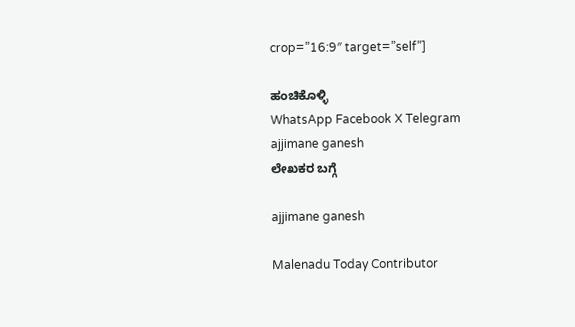crop=”16:9″ target=”self”]

ಹಂಚಿಕೊಳ್ಳಿ
WhatsApp Facebook X Telegram
ajjimane ganesh
ಲೇಖಕರ ಬಗ್ಗೆ

ajjimane ganesh

Malenadu Today Contributor